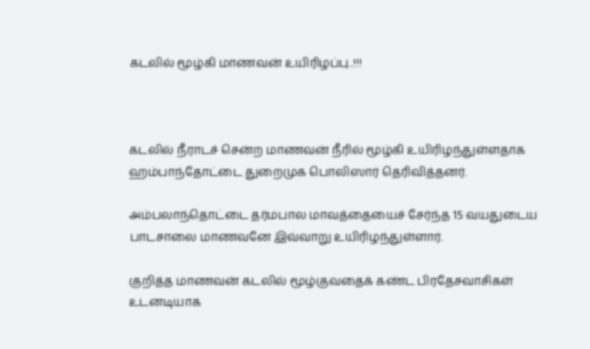கடலில் மூழ்கி மாணவன் உயிரிழப்பு..!!!



கடலில் நீராடச் சென்ற மாணவன் நீரில் மூழ்கி உயிரிழந்துள்ளதாக ஹம்பாந்தோட்டை துறைமுக பொலிஸார் தெரிவித்தனர்.

அம்பலாந்தொட்டை தர்மபால மாவத்தையைச் சேர்ந்த 15 வயதுடைய பாடசாலை மாணவனே இவ்வாறு உயிரிழந்துள்ளார்.

குறித்த மாணவன் கடலில் மூழ்குவதைக் கண்ட பிரதேசவாசிகள் உடனடியாக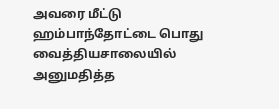அவரை மீட்டு ஹம்பாந்தோட்டை பொது வைத்தியசாலையில் அனுமதித்த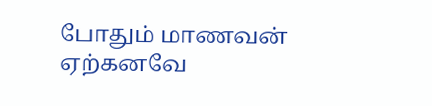போதும் மாணவன் ஏற்கனவே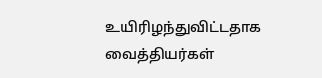உயிரிழந்துவிட்டதாக வைத்தியர்கள்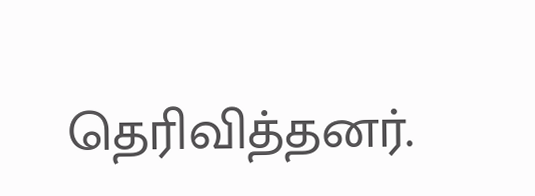தெரிவித்தனர்.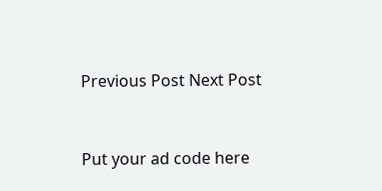Previous Post Next Post


Put your ad code here